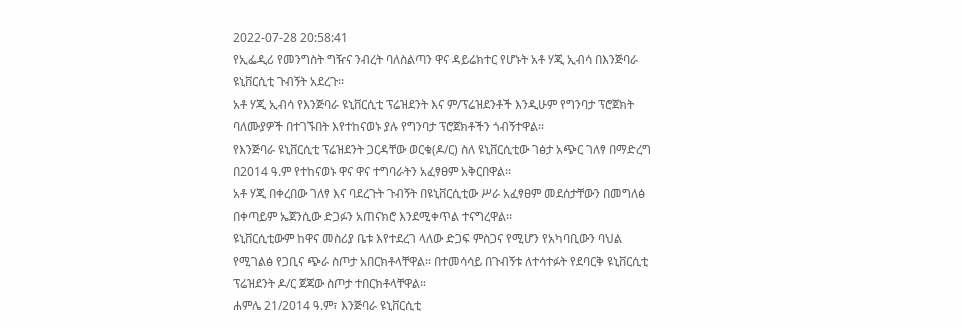2022-07-28 20:58:41
የኢፌዲሪ የመንግስት ግዥና ንብረት ባለስልጣን ዋና ዳይሬክተር የሆኑት አቶ ሃጂ ኢብሳ በእንጅባራ ዩኒቨርሲቲ ጉብኝት አደረጉ፡፡
አቶ ሃጂ ኢብሳ የእንጅባራ ዩኒቨርሲቲ ፕሬዝደንት እና ም/ፕሬዝደንቶች እንዲሁም የግንባታ ፕሮጀክት ባለሙያዎች በተገኙበት እየተከናወኑ ያሉ የግንባታ ፕሮጀክቶችን ጎብኝተዋል፡፡
የእንጅባራ ዩኒቨርሲቲ ፕሬዝደንት ጋርዳቸው ወርቁ(ዶ/ር) ስለ ዩኒቨርሲቲው ገፅታ አጭር ገለፃ በማድረግ በ2014 ዓ.ም የተከናወኑ ዋና ዋና ተግባራትን አፈፃፀም አቅርበዋል፡፡
አቶ ሃጂ በቀረበው ገለፃ እና ባደረጉት ጉብኝት በዩኒቨርሲቲው ሥራ አፈፃፀም መደሰታቸውን በመግለፅ በቀጣይም ኤጀንሲው ድጋፉን አጠናክሮ እንደሚቀጥል ተናግረዋል፡፡
ዩኒቨርሲቲውም ከዋና መስሪያ ቤቱ እየተደረገ ላለው ድጋፍ ምስጋና የሚሆን የአካባቢውን ባህል የሚገልፅ የጋቢና ጭራ ስጦታ አበርክቶላቸዋል፡፡ በተመሳሳይ በጉብኝቱ ለተሳተፉት የደባርቅ ዩኒቨርሲቲ ፕሬዝደንት ዶ/ር ጀጃው ስጦታ ተበርክቶላቸዋል።
ሐምሌ 21/2014 ዓ.ም፣ እንጅባራ ዩኒቨርሲቲ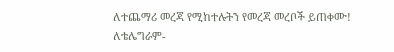ለተጨማሪ መረጃ የሚከተሉትን የመረጃ መረቦች ይጠቀሙ!
ለቴሌግራም-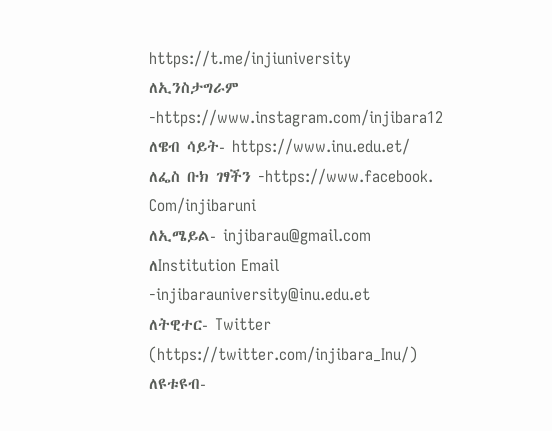https://t.me/injiuniversity
ለኢንስታግራም -https://www.instagram.com/injibara12
ለዌብ ሳይት- https://www.inu.edu.et/
ለፌስ ቡክ ገፃችን -https://www.facebook. Com/injibaruni
ለኢሜይል- injibarau@gmail.com
ለInstitution Email -injibarauniversity@inu.edu.et
ለትዊተር- Twitter (https://twitter.com/injibara_Inu/)
ለዩቱዩብ-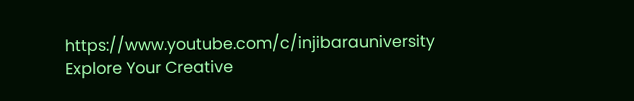https://www.youtube.com/c/injibarauniversity
Explore Your Creative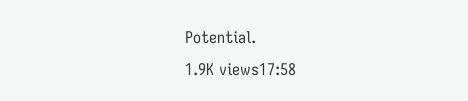Potential.
1.9K views17:58